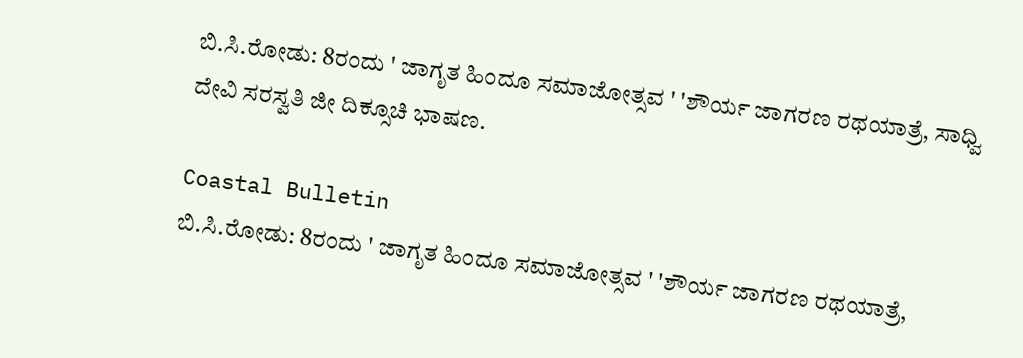ಬಿ.ಸಿ.ರೋಡು: 8ರಂದು ' ಜಾಗೃತ ಹಿಂದೂ ಸಮಾಜೋತ್ಸವ ' 'ಶೌರ್ಯ ಜಾಗರಣ ರಥಯಾತ್ರೆ, ಸಾಧ್ವಿ ದೇವಿ ಸರಸ್ವತಿ ಜೀ ದಿಕ್ಸೂಚಿ ಭಾಷಣ.

Coastal Bulletin
ಬಿ.ಸಿ.ರೋಡು: 8ರಂದು ' ಜಾಗೃತ ಹಿಂದೂ ಸಮಾಜೋತ್ಸವ ' 'ಶೌರ್ಯ ಜಾಗರಣ ರಥಯಾತ್ರೆ,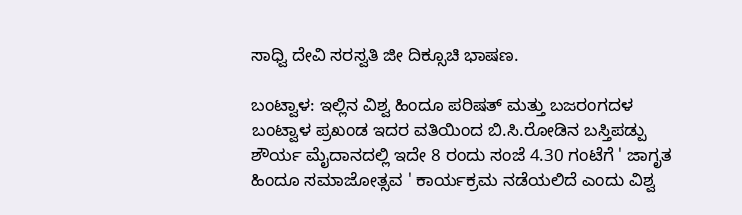ಸಾಧ್ವಿ ದೇವಿ ಸರಸ್ವತಿ ಜೀ ದಿಕ್ಸೂಚಿ ಭಾಷಣ.

ಬಂಟ್ವಾಳ: ಇಲ್ಲಿನ ವಿಶ್ವ ಹಿಂದೂ ಪರಿಷತ್ ಮತ್ತು ಬಜರಂಗದಳ ಬಂಟ್ವಾಳ ಪ್ರಖಂಡ ಇದರ ವತಿಯಿಂದ ಬಿ.ಸಿ.ರೋಡಿನ ಬಸ್ತಿಪಡ್ಪು ಶೌರ್ಯ ಮೈದಾನದಲ್ಲಿ ಇದೇ 8 ರಂದು ಸಂಜೆ 4.30 ಗಂಟೆಗೆ ' ಜಾಗೃತ ಹಿಂದೂ ಸಮಾಜೋತ್ಸವ ' ಕಾರ್ಯಕ್ರಮ ನಡೆಯಲಿದೆ ಎಂದು ವಿಶ್ವ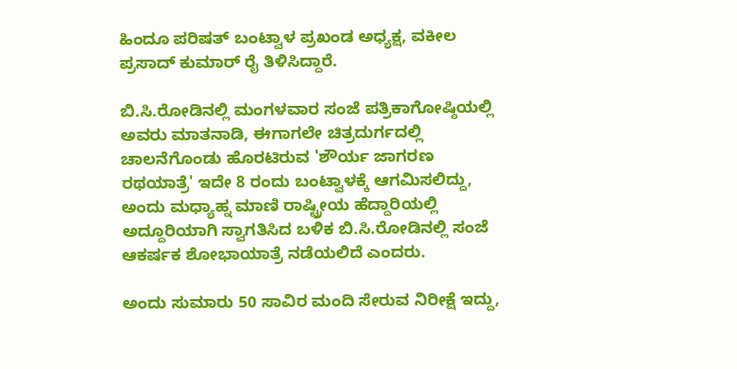ಹಿಂದೂ ಪರಿಷತ್ ಬಂಟ್ವಾಳ ಪ್ರಖಂಡ ಅಧ್ಯಕ್ಷ, ವಕೀಲ ಪ್ರಸಾದ್ ಕುಮಾರ್ ರೈ ತಿಳಿಸಿದ್ದಾರೆ.

ಬಿ.ಸಿ.ರೋಡಿನಲ್ಲಿ ಮಂಗಳವಾರ ಸಂಜೆ ಪತ್ರಿಕಾಗೋಷ್ಠಿಯಲ್ಲಿ ಅವರು ಮಾತನಾಡಿ, ಈಗಾಗಲೇ ಚಿತ್ರದುರ್ಗದಲ್ಲಿ ಚಾಲನೆಗೊಂಡು ಹೊರಟಿರುವ 'ಶೌರ್ಯ ಜಾಗರಣ ರಥಯಾತ್ರೆ' ಇದೇ 8 ರಂದು ಬಂಟ್ವಾಳಕ್ಕೆ ಆಗಮಿಸಲಿದ್ದು, ಅಂದು ಮಧ್ಯಾಹ್ನ ಮಾಣಿ ರಾಷ್ಟ್ರೀಯ ಹೆದ್ದಾರಿಯಲ್ಲಿ ಅದ್ದೂರಿಯಾಗಿ ಸ್ವಾಗತಿಸಿದ ಬಳಿಕ ಬಿ.ಸಿ.ರೋಡಿನಲ್ಲಿ ಸಂಜೆ ಆಕರ್ಷಕ ಶೋಭಾಯಾತ್ರೆ ನಡೆಯಲಿದೆ ಎಂದರು.

ಅಂದು ಸುಮಾರು 50 ಸಾವಿರ ಮಂದಿ ಸೇರುವ ನಿರೀಕ್ಷೆ ಇದ್ದು,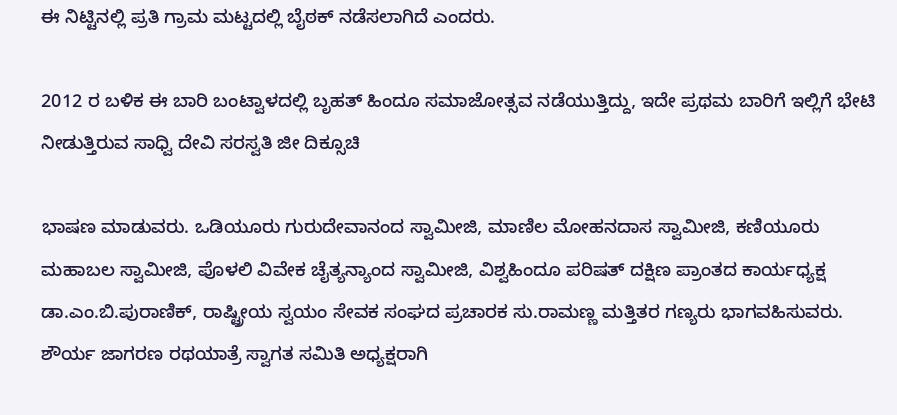ಈ ನಿಟ್ಟಿನಲ್ಲಿ ಪ್ರತಿ ಗ್ರಾಮ ಮಟ್ಟದಲ್ಲಿ ಬೈಠಕ್ ನಡೆಸಲಾಗಿದೆ ಎಂದರು.

2012 ರ ಬಳಿಕ ಈ ಬಾರಿ ಬಂಟ್ವಾಳದಲ್ಲಿ ಬೃಹತ್ ಹಿಂದೂ ಸಮಾಜೋತ್ಸವ ನಡೆಯುತ್ತಿದ್ದು, ಇದೇ ಪ್ರಥಮ ಬಾರಿಗೆ ಇಲ್ಲಿಗೆ ಭೇಟಿ ನೀಡುತ್ತಿರುವ ಸಾಧ್ವಿ ದೇವಿ ಸರಸ್ವತಿ ಜೀ ದಿಕ್ಸೂಚಿ

ಭಾಷಣ ಮಾಡುವರು. ಒಡಿಯೂರು ಗುರುದೇವಾನಂದ ಸ್ವಾಮೀಜಿ, ಮಾಣಿಲ ಮೋಹನದಾಸ ಸ್ವಾಮೀಜಿ, ಕಣಿಯೂರು ಮಹಾಬಲ ಸ್ವಾಮೀಜಿ, ಪೊಳಲಿ ವಿವೇಕ ಚೈತ್ಯನ್ಯಾಂದ ಸ್ವಾಮೀಜಿ, ವಿಶ್ವಹಿಂದೂ ಪರಿಷತ್ ದಕ್ಷಿಣ ಪ್ರಾಂತದ ಕಾರ್ಯಧ್ಯಕ್ಷ ಡಾ.ಎಂ.ಬಿ.ಪುರಾಣಿಕ್, ರಾಷ್ಟ್ರೀಯ ಸ್ವಯಂ ಸೇವಕ ಸಂಘದ ಪ್ರಚಾರಕ ಸು.ರಾಮಣ್ಣ ಮತ್ತಿತರ ಗಣ್ಯರು ಭಾಗವಹಿಸುವರು. ಶೌರ್ಯ ಜಾಗರಣ ರಥಯಾತ್ರೆ ಸ್ವಾಗತ ಸಮಿತಿ ಅಧ್ಯಕ್ಷರಾಗಿ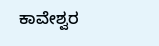ಕಾವೇಶ್ವರ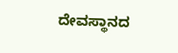ದೇವಸ್ಥಾನದ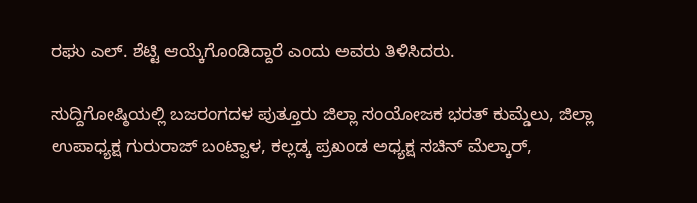ರಘು ಎಲ್. ಶೆಟ್ಟಿ ಆಯ್ಕೆಗೊಂಡಿದ್ದಾರೆ ಎಂದು ಅವರು ತಿಳಿಸಿದರು.

ಸುದ್ದಿಗೋಷ್ಠಿಯಲ್ಲಿ ಬಜರಂಗದಳ ಪುತ್ತೂರು ಜಿಲ್ಲಾ ಸಂಯೋಜಕ ಭರತ್ ಕುಮ್ಡೆಲು, ಜಿಲ್ಲಾ ಉಪಾಧ್ಯಕ್ಷ ಗುರುರಾಜ್ ಬಂಟ್ವಾಳ, ಕಲ್ಲಡ್ಕ ಪ್ರಖಂಡ ಅಧ್ಯಕ್ಷ ಸಚಿನ್ ಮೆಲ್ಕಾರ್,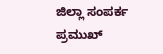ಜಿಲ್ಲಾ ಸಂಪರ್ಕ ಪ್ರಮುಖ್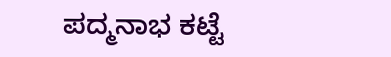ಪದ್ಮನಾಭ ಕಟ್ಟೆ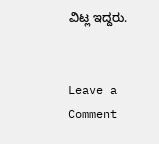ವಿಟ್ಲ ಇದ್ದರು.


Leave a Comment